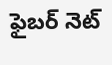ఫైబర్ నెట్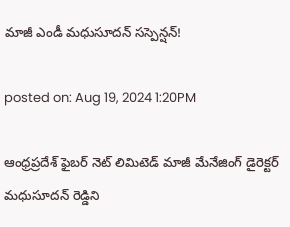మాజీ ఎండీ మధుసూదన్ సస్పెన్షన్!

posted on: Aug 19, 2024 1:20PM

ఆంధ్రప్రదేశ్ ఫైబర్ నెట్ లిమిటెడ్ మాజీ మేనేజింగ్ డైరెక్టర్ మధుసూదన్ రెడ్డిని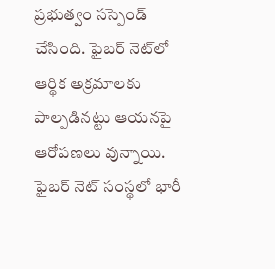ప్రభుత్వం సస్పెండ్ చేసింది. ఫైబర్ నెట్‌లో ఆర్థిక అక్రమాలకు పాల్పడినట్టు ఆయనపై ఆరోపణలు వున్నాయి. ఫైబర్ నెట్ సంస్థలో భారీ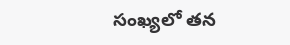సంఖ్యలో తన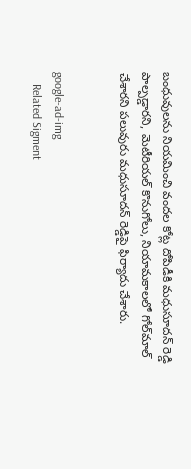బంధువులను నియమించి వందల కోట్ల దోపిడీకి మధుసూదన్ రెడ్డి పాల్పడ్డారని, మెటీరియల్ కొనుగోలు, నియామకాలలో గోల్‌మాల్ చేశారని పలువురు మధుసూదన్ రెడ్డిపై ఫిర్యాదు చేశారు.


google-ad-img
    Related Sigment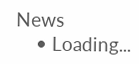News
    • Loading...